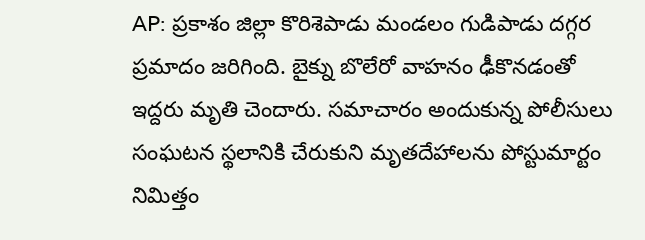AP: ప్రకాశం జిల్లా కొరిశెపాడు మండలం గుడిపాడు దగ్గర ప్రమాదం జరిగింది. బైక్ను బొలేరో వాహనం ఢీకొనడంతో ఇద్దరు మృతి చెందారు. సమాచారం అందుకున్న పోలీసులు సంఘటన స్థలానికి చేరుకుని మృతదేహాలను పోస్టుమార్టం నిమిత్తం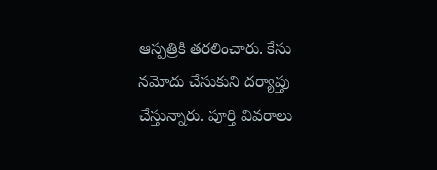ఆస్పత్రికి తరలించారు. కేసు నమోదు చేసుకుని దర్యాప్తు చేస్తున్నారు. పూర్తి వివరాలు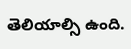తెలియాల్సి ఉంది.